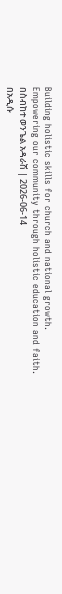Building holistic skills for church and national growth.
Empowering our community through holistic education and faith.
በስብከተ ወንጌል አዳራሽ | 2026-06-14
በአዲሱ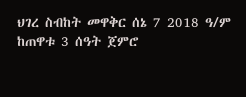ህገረ ስብከት መዋቅር ሰኔ 7 2018 ዓ/ም ከጠዋቱ 3 ሰዓት ጀምሮ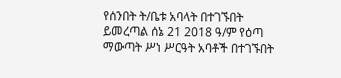የሰንበት ት/ቤቱ አባላት በተገኙበት ይመረጣል ሰኔ 21 2018 ዓ/ም የዕጣ ማውጣት ሥነ ሥርዓት አባቶች በተገኙበት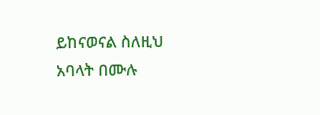ይከናወናል ስለዚህ አባላት በሙሉ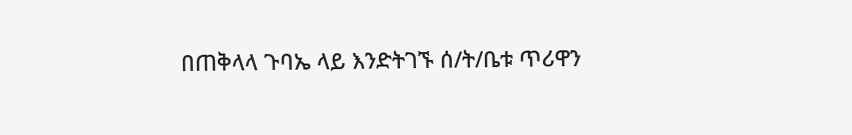በጠቅላላ ጉባኤ ላይ እንድትገኙ ሰ/ት/ቤቱ ጥሪዋን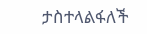ታስተላልፋለች